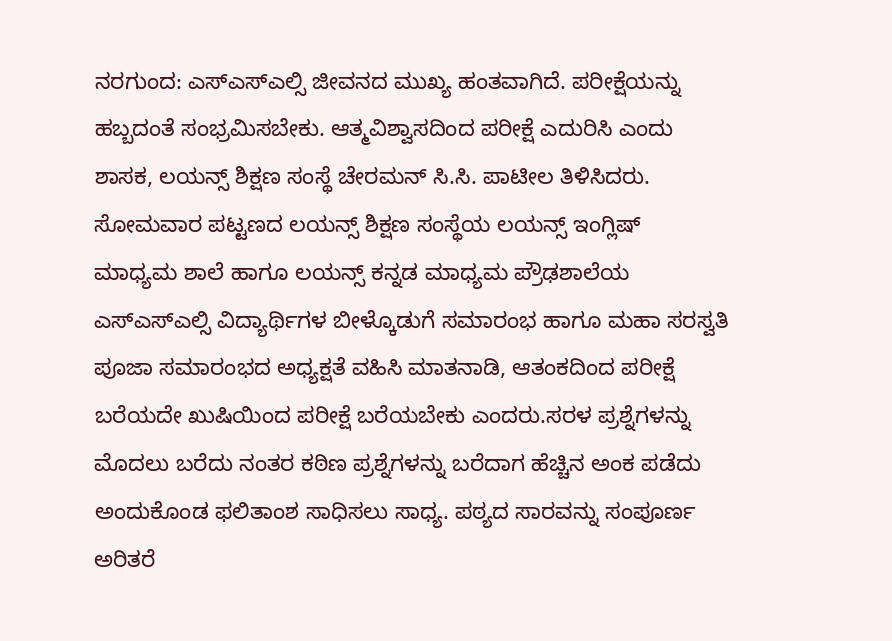ನರಗುಂದ: ಎಸ್ಎಸ್ಎಲ್ಸಿ ಜೀವನದ ಮುಖ್ಯ ಹಂತವಾಗಿದೆ. ಪರೀಕ್ಷೆಯನ್ನು ಹಬ್ಬದಂತೆ ಸಂಭ್ರಮಿಸಬೇಕು. ಆತ್ಮವಿಶ್ವಾಸದಿಂದ ಪರೀಕ್ಷೆ ಎದುರಿಸಿ ಎಂದು ಶಾಸಕ, ಲಯನ್ಸ್ ಶಿಕ್ಷಣ ಸಂಸ್ಥೆ ಚೇರಮನ್ ಸಿ.ಸಿ. ಪಾಟೀಲ ತಿಳಿಸಿದರು.
ಸೋಮವಾರ ಪಟ್ಟಣದ ಲಯನ್ಸ್ ಶಿಕ್ಷಣ ಸಂಸ್ಥೆಯ ಲಯನ್ಸ್ ಇಂಗ್ಲಿಷ್ ಮಾಧ್ಯಮ ಶಾಲೆ ಹಾಗೂ ಲಯನ್ಸ್ ಕನ್ನಡ ಮಾಧ್ಯಮ ಪ್ರೌಢಶಾಲೆಯ ಎಸ್ಎಸ್ಎಲ್ಸಿ ವಿದ್ಯಾರ್ಥಿಗಳ ಬೀಳ್ಕೊಡುಗೆ ಸಮಾರಂಭ ಹಾಗೂ ಮಹಾ ಸರಸ್ವತಿ ಪೂಜಾ ಸಮಾರಂಭದ ಅಧ್ಯಕ್ಷತೆ ವಹಿಸಿ ಮಾತನಾಡಿ, ಆತಂಕದಿಂದ ಪರೀಕ್ಷೆ ಬರೆಯದೇ ಖುಷಿಯಿಂದ ಪರೀಕ್ಷೆ ಬರೆಯಬೇಕು ಎಂದರು.ಸರಳ ಪ್ರಶ್ನೆಗಳನ್ನು ಮೊದಲು ಬರೆದು ನಂತರ ಕಠಿಣ ಪ್ರಶ್ನೆಗಳನ್ನು ಬರೆದಾಗ ಹೆಚ್ಚಿನ ಅಂಕ ಪಡೆದು ಅಂದುಕೊಂಡ ಫಲಿತಾಂಶ ಸಾಧಿಸಲು ಸಾಧ್ಯ. ಪಠ್ಯದ ಸಾರವನ್ನು ಸಂಪೂರ್ಣ ಅರಿತರೆ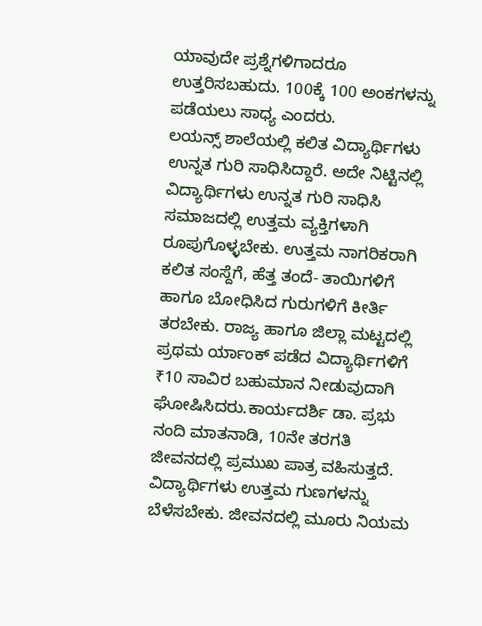ಯಾವುದೇ ಪ್ರಶ್ನೆಗಳಿಗಾದರೂ ಉತ್ತರಿಸಬಹುದು. 100ಕ್ಕೆ 100 ಅಂಕಗಳನ್ನು ಪಡೆಯಲು ಸಾಧ್ಯ ಎಂದರು.
ಲಯನ್ಸ್ ಶಾಲೆಯಲ್ಲಿ ಕಲಿತ ವಿದ್ಯಾರ್ಥಿಗಳು ಉನ್ನತ ಗುರಿ ಸಾಧಿಸಿದ್ದಾರೆ. ಅದೇ ನಿಟ್ಟಿನಲ್ಲಿ ವಿದ್ಯಾರ್ಥಿಗಳು ಉನ್ನತ ಗುರಿ ಸಾಧಿಸಿ ಸಮಾಜದಲ್ಲಿ ಉತ್ತಮ ವ್ಯಕ್ತಿಗಳಾಗಿ ರೂಪುಗೊಳ್ಳಬೇಕು. ಉತ್ತಮ ನಾಗರಿಕರಾಗಿ ಕಲಿತ ಸಂಸ್ದೆಗೆ, ಹೆತ್ತ ತಂದೆ- ತಾಯಿಗಳಿಗೆ ಹಾಗೂ ಬೋಧಿಸಿದ ಗುರುಗಳಿಗೆ ಕೀರ್ತಿ ತರಬೇಕು. ರಾಜ್ಯ ಹಾಗೂ ಜಿಲ್ಲಾ ಮಟ್ಟದಲ್ಲಿ ಪ್ರಥಮ ರ್ಯಾಂಕ್ ಪಡೆದ ವಿದ್ಯಾರ್ಥಿಗಳಿಗೆ ₹10 ಸಾವಿರ ಬಹುಮಾನ ನೀಡುವುದಾಗಿ ಘೋಷಿಸಿದರು.ಕಾರ್ಯದರ್ಶಿ ಡಾ. ಪ್ರಭು ನಂದಿ ಮಾತನಾಡಿ, 10ನೇ ತರಗತಿ ಜೀವನದಲ್ಲಿ ಪ್ರಮುಖ ಪಾತ್ರ ವಹಿಸುತ್ತದೆ. ವಿದ್ಯಾರ್ಥಿಗಳು ಉತ್ತಮ ಗುಣಗಳನ್ನು ಬೆಳೆಸಬೇಕು. ಜೀವನದಲ್ಲಿ ಮೂರು ನಿಯಮ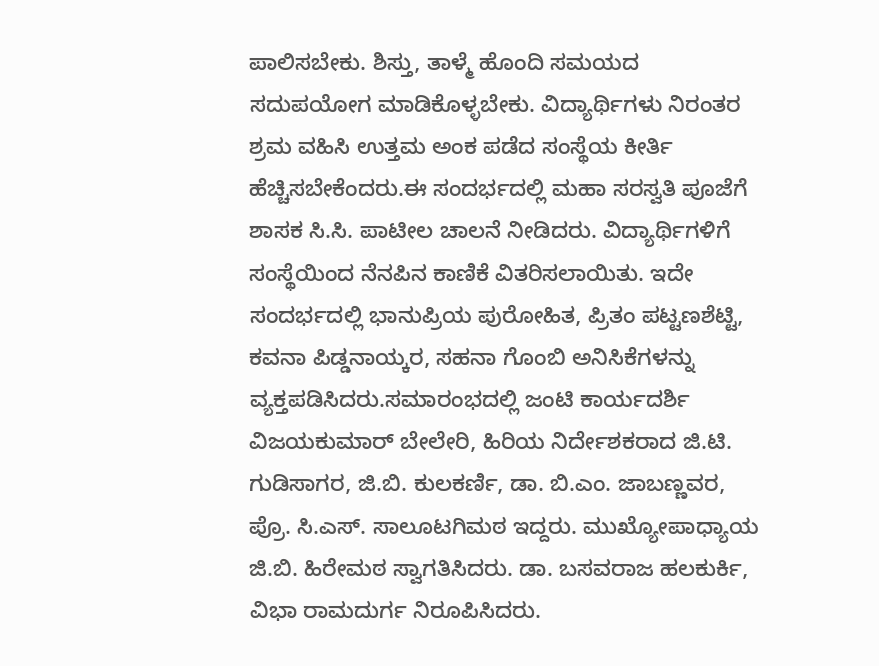ಪಾಲಿಸಬೇಕು. ಶಿಸ್ತು, ತಾಳ್ಮೆ ಹೊಂದಿ ಸಮಯದ ಸದುಪಯೋಗ ಮಾಡಿಕೊಳ್ಳಬೇಕು. ವಿದ್ಯಾರ್ಥಿಗಳು ನಿರಂತರ ಶ್ರಮ ವಹಿಸಿ ಉತ್ತಮ ಅಂಕ ಪಡೆದ ಸಂಸ್ಥೆಯ ಕೀರ್ತಿ ಹೆಚ್ಚಿಸಬೇಕೆಂದರು.ಈ ಸಂದರ್ಭದಲ್ಲಿ ಮಹಾ ಸರಸ್ವತಿ ಪೂಜೆಗೆ ಶಾಸಕ ಸಿ.ಸಿ. ಪಾಟೀಲ ಚಾಲನೆ ನೀಡಿದರು. ವಿದ್ಯಾರ್ಥಿಗಳಿಗೆ ಸಂಸ್ಥೆಯಿಂದ ನೆನಪಿನ ಕಾಣಿಕೆ ವಿತರಿಸಲಾಯಿತು. ಇದೇ ಸಂದರ್ಭದಲ್ಲಿ ಭಾನುಪ್ರಿಯ ಪುರೋಹಿತ, ಪ್ರಿತಂ ಪಟ್ಟಣಶೆಟ್ಟಿ, ಕವನಾ ಪಿಡ್ಡನಾಯ್ಕರ, ಸಹನಾ ಗೊಂಬಿ ಅನಿಸಿಕೆಗಳನ್ನು ವ್ಯಕ್ತಪಡಿಸಿದರು.ಸಮಾರಂಭದಲ್ಲಿ ಜಂಟಿ ಕಾರ್ಯದರ್ಶಿ ವಿಜಯಕುಮಾರ್ ಬೇಲೇರಿ, ಹಿರಿಯ ನಿರ್ದೇಶಕರಾದ ಜಿ.ಟಿ. ಗುಡಿಸಾಗರ, ಜಿ.ಬಿ. ಕುಲಕರ್ಣಿ, ಡಾ. ಬಿ.ಎಂ. ಜಾಬಣ್ಣವರ, ಪ್ರೊ. ಸಿ.ಎಸ್. ಸಾಲೂಟಗಿಮಠ ಇದ್ದರು. ಮುಖ್ಯೋಪಾಧ್ಯಾಯ ಜಿ.ಬಿ. ಹಿರೇಮಠ ಸ್ವಾಗತಿಸಿದರು. ಡಾ. ಬಸವರಾಜ ಹಲಕುರ್ಕಿ, ವಿಭಾ ರಾಮದುರ್ಗ ನಿರೂಪಿಸಿದರು.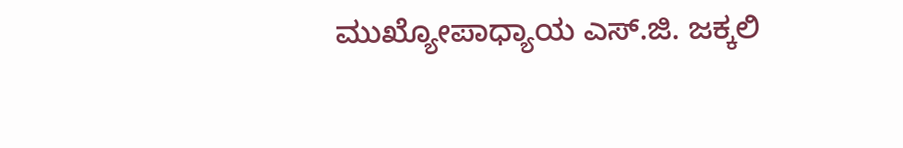ಮುಖ್ಯೋಪಾಧ್ಯಾಯ ಎಸ್.ಜಿ. ಜಕ್ಕಲಿ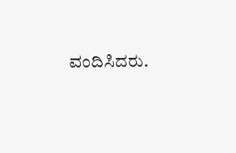ವಂದಿಸಿದರು.